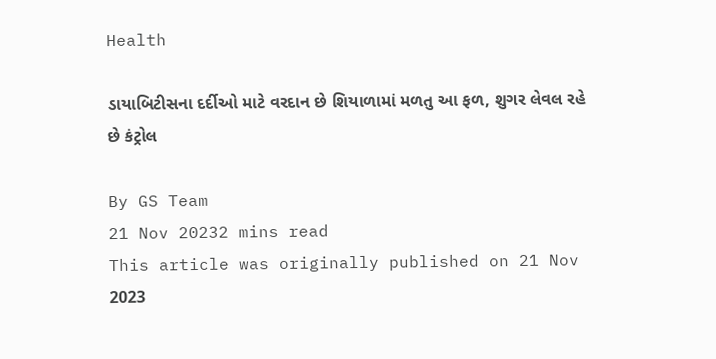Health

ડાયાબિટીસના દર્દીઓ માટે વરદાન છે શિયાળામાં મળતુ આ ફળ, શુગર લેવલ રહે છે કંટ્રોલ

By GS Team
21 Nov 20232 mins read
This article was originally published on 21 Nov 2023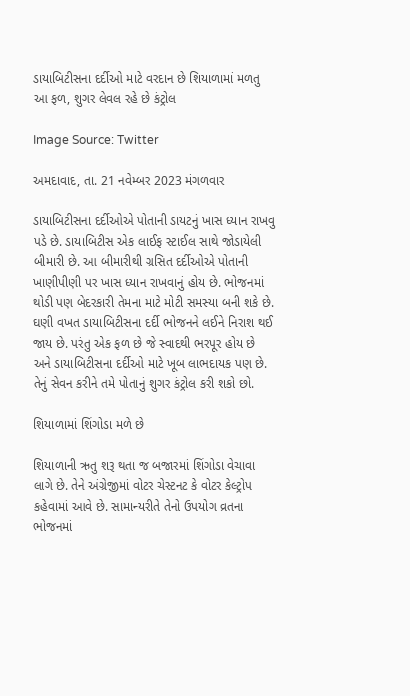ડાયાબિટીસના દર્દીઓ માટે વરદાન છે શિયાળામાં મળતુ આ ફળ, શુગર લેવલ રહે છે કંટ્રોલ

Image Source: Twitter

અમદાવાદ, તા. 21 નવેમ્બર 2023 મંગળવાર

ડાયાબિટીસના દર્દીઓએ પોતાની ડાયટનું ખાસ ધ્યાન રાખવુ પડે છે. ડાયાબિટીસ એક લાઈફ સ્ટાઈલ સાથે જોડાયેલી બીમારી છે. આ બીમારીથી ગ્રસિત દર્દીઓએ પોતાની ખાણીપીણી પર ખાસ ધ્યાન રાખવાનું હોય છે. ભોજનમાં થોડી પણ બેદરકારી તેમના માટે મોટી સમસ્યા બની શકે છે. ઘણી વખત ડાયાબિટીસના દર્દી ભોજનને લઈને નિરાશ થઈ જાય છે. પરંતુ એક ફળ છે જે સ્વાદથી ભરપૂર હોય છે અને ડાયાબિટીસના દર્દીઓ માટે ખૂબ લાભદાયક પણ છે. તેનું સેવન કરીને તમે પોતાનું શુગર કંટ્રોલ કરી શકો છો.

શિયાળામાં શિંગોડા મળે છે

શિયાળાની ઋતુ શરૂ થતા જ બજારમાં શિંગોડા વેચાવા લાગે છે. તેને અંગ્રેજીમાં વોટર ચેસ્ટનટ કે વોટર કેલ્ટ્રોપ કહેવામાં આવે છે. સામાન્યરીતે તેનો ઉપયોગ વ્રતના ભોજનમાં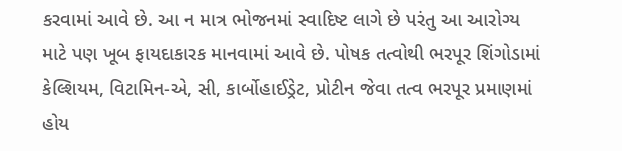કરવામાં આવે છે. આ ન માત્ર ભોજનમાં સ્વાદિષ્ટ લાગે છે પરંતુ આ આરોગ્ય માટે પણ ખૂબ ફાયદાકારક માનવામાં આવે છે. પોષક તત્વોથી ભરપૂર શિંગોડામાં કેલ્શિયમ, વિટામિન-એ, સી, કાર્બોહાઈડ્રેટ, પ્રોટીન જેવા તત્વ ભરપૂર પ્રમાણમાં હોય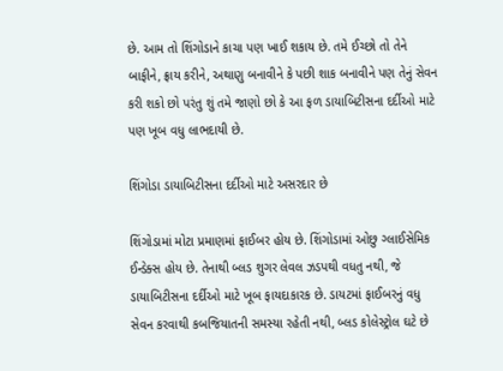છે. આમ તો શિંગોડાને કાચા પણ ખાઈ શકાય છે. તમે ઈચ્છો તો તેને બાફીને, ફ્રાય કરીને, અથાણુ બનાવીને કે પછી શાક બનાવીને પણ તેનું સેવન કરી શકો છો પરંતુ શું તમે જાણો છો કે આ ફળ ડાયાબિટીસના દર્દીઓ માટે પણ ખૂબ વધુ લાભદાયી છે.

શિંગોડા ડાયાબિટીસના દર્દીઓ માટે અસરદાર છે

શિંગોડામાં મોટા પ્રમાણમાં ફાઈબર હોય છે. શિંગોડામાં ઓછુ ગ્લાઈસેમિક ઈન્ડેક્સ હોય છે. તેનાથી બ્લડ શુગર લેવલ ઝડપથી વધતુ નથી, જે ડાયાબિટીસના દર્દીઓ માટે ખૂબ ફાયદાકારક છે. ડાયટમાં ફાઈબરનું વધુ સેવન કરવાથી કબજિયાતની સમસ્યા રહેતી નથી, બ્લડ કોલેસ્ટ્રોલ ઘટે છે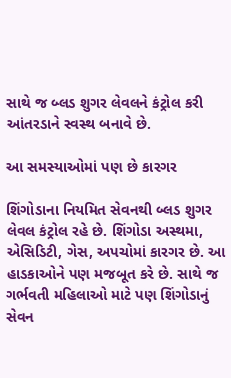સાથે જ બ્લડ શુગર લેવલને કંટ્રોલ કરી આંતરડાને સ્વસ્થ બનાવે છે.

આ સમસ્યાઓમાં પણ છે કારગર

શિંગોડાના નિયમિત સેવનથી બ્લડ શુગર લેવલ કંટ્રોલ રહે છે. શિંગોડા અસ્થમા, એસિડિટી, ગેસ, અપચોમાં કારગર છે. આ હાડકાઓને પણ મજબૂત કરે છે. સાથે જ ગર્ભવતી મહિલાઓ માટે પણ શિંગોડાનું સેવન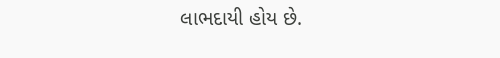લાભદાયી હોય છે.